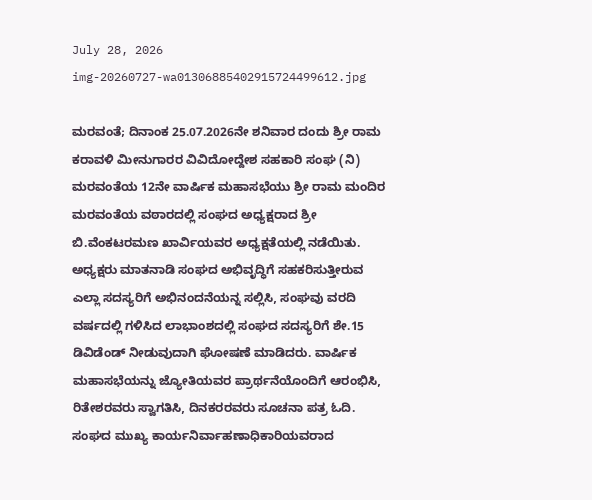July 28, 2026
img-20260727-wa01306885402915724499612.jpg

ಮರವಂತೆ; ದಿನಾಂಕ 25.07.2026ನೇ ಶನಿವಾರ ದಂದು ಶ್ರೀ ರಾಮ ಕರಾವಳಿ ಮೀನುಗಾರರ ವಿವಿದೋದ್ದೇಶ ಸಹಕಾರಿ ಸಂಘ (ನಿ) ಮರವಂತೆಯ 12ನೇ ವಾರ್ಷಿಕ ಮಹಾಸಭೆಯು ಶ್ರೀ ರಾಮ ಮಂದಿರ ಮರವಂತೆಯ ವಠಾರದಲ್ಲಿ ಸಂಘದ ಅಧ್ಯಕ್ಷರಾದ ಶ್ರೀ ಬಿ.ವೆಂಕಟರಮಣ ಖಾರ್ವಿಯವರ ಅಧ್ಯಕ್ಷತೆಯಲ್ಲಿ ನಡೆಯಿತು. ಅಧ್ಯಕ್ಷರು ಮಾತನಾಡಿ ಸಂಘದ ಅಭಿವೃದ್ಧಿಗೆ ಸಹಕರಿಸುತ್ತೀರುವ ಎಲ್ಲಾ ಸದಸ್ಯರಿಗೆ ಅಭಿನಂದನೆಯನ್ನ ಸಲ್ಲಿಸಿ, ಸಂಘವು ವರದಿ ವರ್ಷದಲ್ಲಿ ಗಳಿಸಿದ ಲಾಭಾಂಶದಲ್ಲಿ ಸಂಘದ ಸದಸ್ಯರಿಗೆ ಶೇ.15 ಡಿವಿಡೆಂಡ್ ನೀಡುವುದಾಗಿ ಘೋಷಣೆ ಮಾಡಿದರು. ವಾರ್ಷಿಕ ಮಹಾಸಭೆಯನ್ನು ಜ್ಯೋತಿಯವರ ಪ್ರಾರ್ಥನೆಯೊಂದಿಗೆ ಆರಂಭಿಸಿ, ರಿತೇಶರವರು ಸ್ವಾಗತಿಸಿ, ದಿನಕರರವರು ಸೂಚನಾ ಪತ್ರ ಓದಿ. ಸಂಘದ ಮುಖ್ಯ ಕಾರ್ಯನಿರ್ವಾಹಣಾಧಿಕಾರಿಯವರಾದ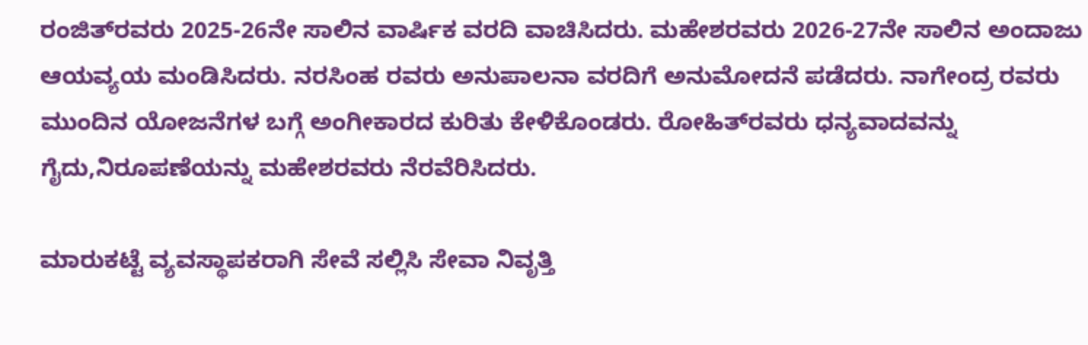ರಂಜಿತ್‌ರವರು 2025-26ನೇ ಸಾಲಿನ ವಾರ್ಷಿಕ ವರದಿ ವಾಚಿಸಿದರು. ಮಹೇಶರವರು 2026-27ನೇ ಸಾಲಿನ ಅಂದಾಜು ಆಯವ್ಯಯ ಮಂಡಿಸಿದರು. ನರಸಿಂಹ ರವರು ಅನುಪಾಲನಾ ವರದಿಗೆ ಅನುಮೋದನೆ ಪಡೆದರು. ನಾಗೇಂದ್ರ ರವರು ಮುಂದಿನ ಯೋಜನೆಗಳ ಬಗ್ಗೆ ಅಂಗೀಕಾರದ ಕುರಿತು ಕೇಳಿಕೊಂಡರು. ರೋಹಿತ್‌ರವರು ಧನ್ಯವಾದವನ್ನು ಗೈದು,ನಿರೂಪಣೆಯನ್ನು ಮಹೇಶರವರು ನೆರವೆರಿಸಿದರು.

ಮಾರುಕಟ್ಟೆ ವ್ಯವಸ್ಥಾಪಕರಾಗಿ ಸೇವೆ ಸಲ್ಲಿಸಿ ಸೇವಾ ನಿವೃತ್ತಿ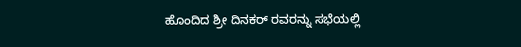ಹೊಂದಿದ ಶ್ರೀ ದಿನಕರ್ ರವರನ್ನು ಸಭೆಯಲ್ಲಿ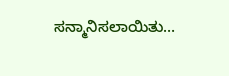ಸನ್ಮಾನಿಸಲಾಯಿತು…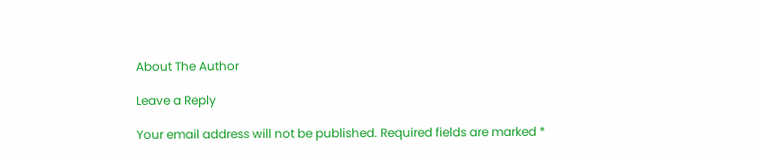About The Author

Leave a Reply

Your email address will not be published. Required fields are marked *